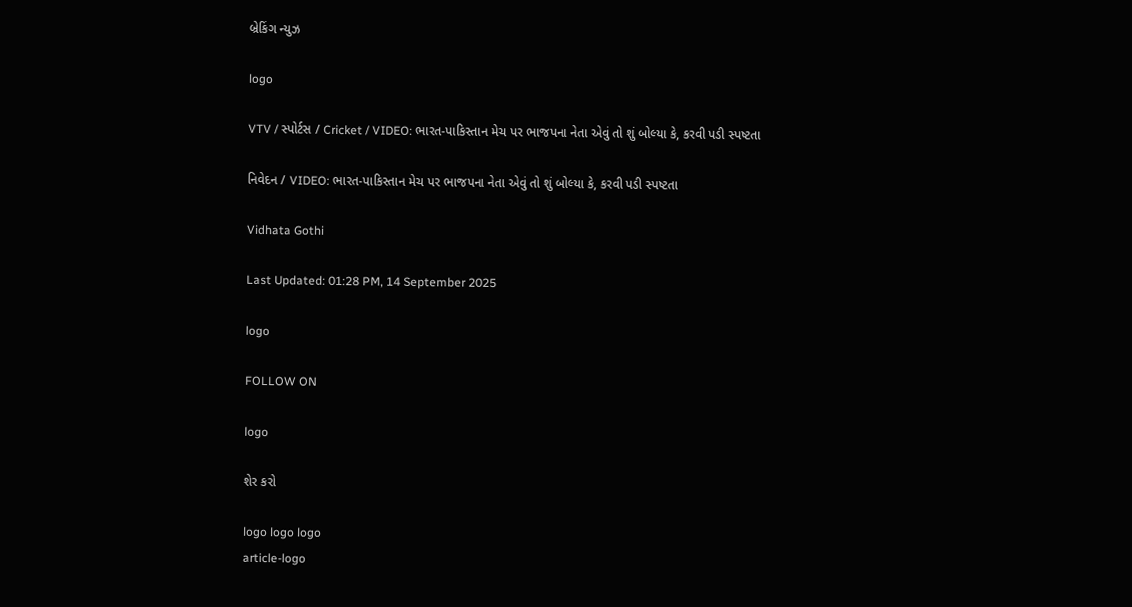બ્રેકિંગ ન્યુઝ

logo

VTV / સ્પોર્ટસ / Cricket / VIDEO: ભારત-પાકિસ્તાન મેચ પર ભાજપના નેતા એવું તો શું બોલ્યા કે, કરવી પડી સ્પષ્ટતા

નિવેદન / VIDEO: ભારત-પાકિસ્તાન મેચ પર ભાજપના નેતા એવું તો શું બોલ્યા કે, કરવી પડી સ્પષ્ટતા

Vidhata Gothi

Last Updated: 01:28 PM, 14 September 2025

logo

FOLLOW ON

logo

શેર કરો

logo logo logo
article-logo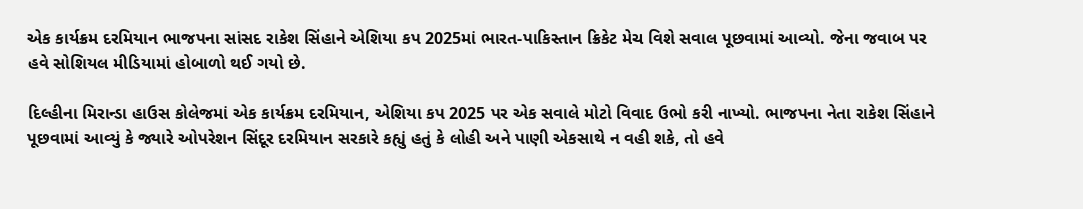એક કાર્યક્રમ દરમિયાન ભાજપના સાંસદ રાકેશ સિંહાને એશિયા કપ 2025માં ભારત-પાકિસ્તાન ક્રિકેટ મેચ વિશે સવાલ પૂછવામાં આવ્યો. જેના જવાબ પર હવે સોશિયલ મીડિયામાં હોબાળો થઈ ગયો છે.

દિલ્હીના મિરાન્ડા હાઉસ કોલેજમાં એક કાર્યક્રમ દરમિયાન, એશિયા કપ 2025 પર એક સવાલે મોટો વિવાદ ઉભો કરી નાખ્યો. ભાજપના નેતા રાકેશ સિંહાને પૂછવામાં આવ્યું કે જ્યારે ઓપરેશન સિંદૂર દરમિયાન સરકારે કહ્યું હતું કે લોહી અને પાણી એકસાથે ન વહી શકે, તો હવે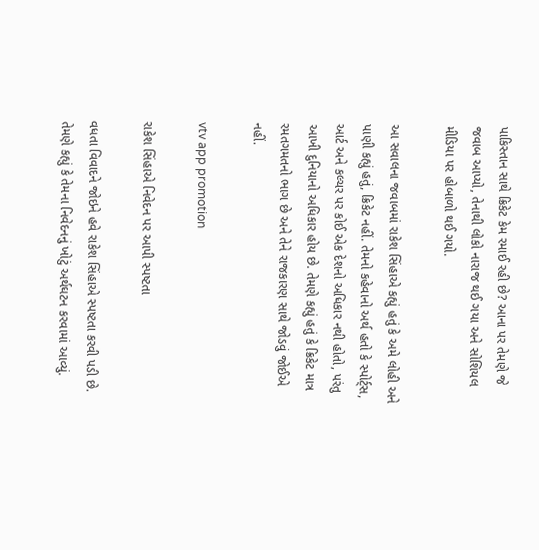પાકિસ્તાન સાથે ક્રિકેટ કેમ રમાઈ રહી છે? આના પર તેમણે જે જવાબ આપ્યો, તેનાથી લોકો નારાજ થઈ ગયા અને સોશિયલ મીડિયા પર હોબાળો થઈ ગયો.

આ સવાલના જવાબમાં રાકેશ સિંહાએ કહ્યું હતું કે અમે લોહી અને પાણી કહ્યું હતું, ક્રિકેટ નહીં. તેમનો કહેવાનો અર્થ હતો કે સ્પોર્ટ્સ, આર્ટ અને કલ્ચર પર કોઈ એક દેશનો અધિકાર નથી હોતો, પરંતુ આખી દુનિયાનો અધિકાર હોય છે. તેમણે કહ્યું હતું કે ક્રિકેટ માત્ર રમતગમતનો ભાગ છે અને તેને રાજકારણ સાથે જોડવું જોઈએ નહીં.

vtv app promotion

રાકેશ સિંહાએ નિવેદન પર આપી સ્પષ્ટતા

વધતા વિવાદને જોઇને હવે રાકેશ સિંહાએ સ્પષ્ટતા કરવી પડી છે. તેમણે કહ્યું કે તેમના નિવેદનનું ખોટું અર્થઘટન કરવામાં આવ્યું.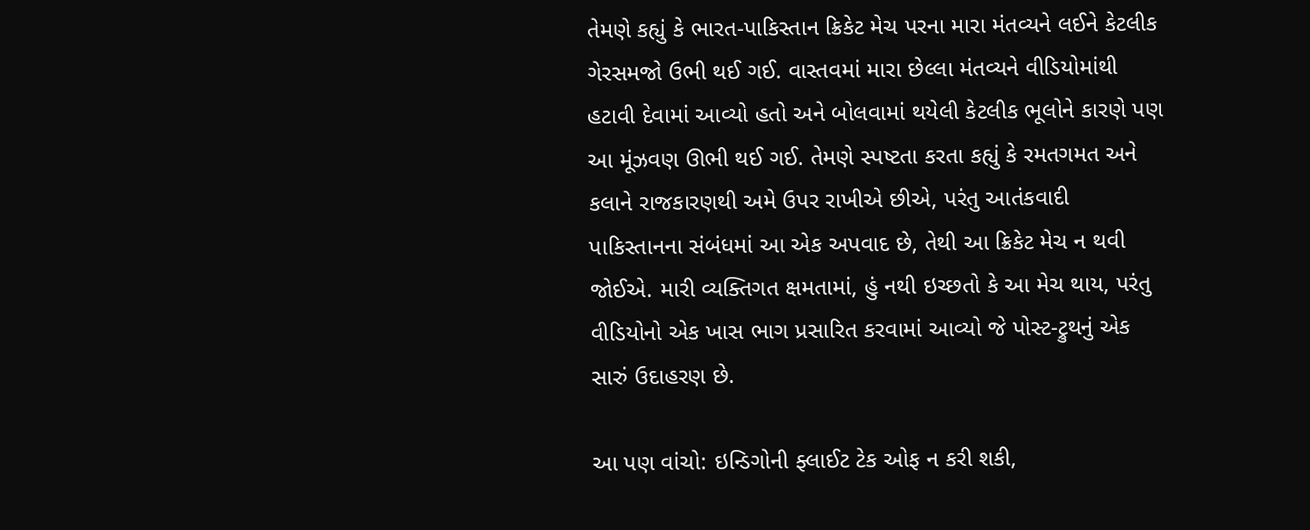તેમણે કહ્યું કે ભારત-પાકિસ્તાન ક્રિકેટ મેચ પરના મારા મંતવ્યને લઈને કેટલીક ગેરસમજો ઉભી થઈ ગઈ. વાસ્તવમાં મારા છેલ્લા મંતવ્યને વીડિયોમાંથી હટાવી દેવામાં આવ્યો હતો અને બોલવામાં થયેલી કેટલીક ભૂલોને કારણે પણ આ મૂંઝવણ ઊભી થઈ ગઈ. તેમણે સ્પષ્ટતા કરતા કહ્યું કે રમતગમત અને કલાને રાજકારણથી અમે ઉપર રાખીએ છીએ, પરંતુ આતંકવાદી પાકિસ્તાનના સંબંધમાં આ એક અપવાદ છે, તેથી આ ક્રિકેટ મેચ ન થવી જોઈએ. મારી વ્યક્તિગત ક્ષમતામાં, હું નથી ઇચ્છતો કે આ મેચ થાય, પરંતુ વીડિયોનો એક ખાસ ભાગ પ્રસારિત કરવામાં આવ્યો જે પોસ્ટ-ટ્રુથનું એક સારું ઉદાહરણ છે.

આ પણ વાંચો: ઇન્ડિગોની ફ્લાઈટ ટેક ઓફ ન કરી શકી,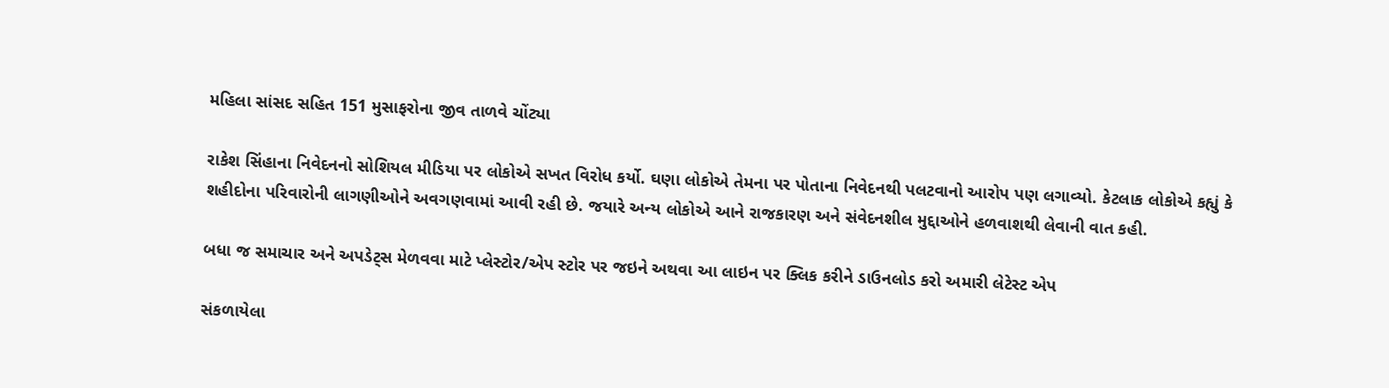મહિલા સાંસદ સહિત 151 મુસાફરોના જીવ તાળવે ચોંટ્યા

રાકેશ સિંહાના નિવેદનનો સોશિયલ મીડિયા પર લોકોએ સખત વિરોધ કર્યો. ઘણા લોકોએ તેમના પર પોતાના નિવેદનથી પલટવાનો આરોપ પણ લગાવ્યો. કેટલાક લોકોએ કહ્યું કે શહીદોના પરિવારોની લાગણીઓને અવગણવામાં આવી રહી છે. જયારે અન્ય લોકોએ આને રાજકારણ અને સંવેદનશીલ મુદ્દાઓને હળવાશથી લેવાની વાત કહી.

બધા જ સમાચાર અને અપડેટ્સ મેળવવા માટે પ્લેસ્ટોર/એપ સ્ટોર પર જઇને અથવા આ લાઇન પર ક્લિક કરીને ડાઉનલોડ કરો અમારી લેટેસ્ટ એપ

સંકળાયેલા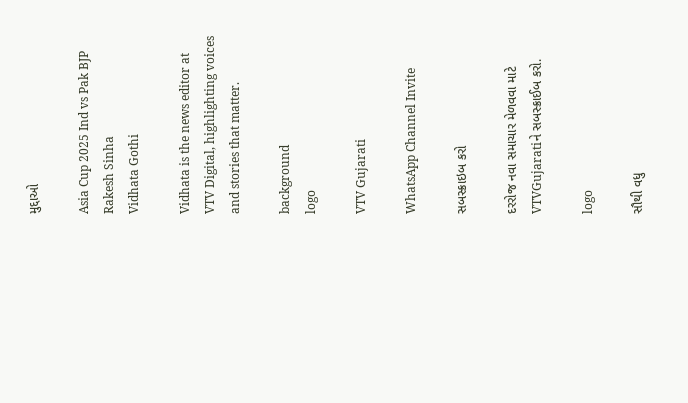મુદ્દાઓ

Asia Cup 2025 Ind vs Pak BJP Rakesh Sinha
Vidhata Gothi

Vidhata is the news editor at VTV Digital, highlighting voices and stories that matter.

background
logo

VTV Gujarati

WhatsApp Channel Invite

સબસ્ક્રાઇબ કરો

દરરોજ નવા સમાચાર મેળવવા માટે VTVGujaratiને સબસ્ક્રાઈબ કરો.

logo

સૌથી વધુ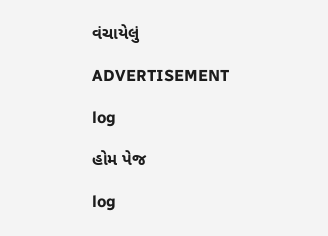વંચાયેલું

ADVERTISEMENT

log

હોમ પેજ

log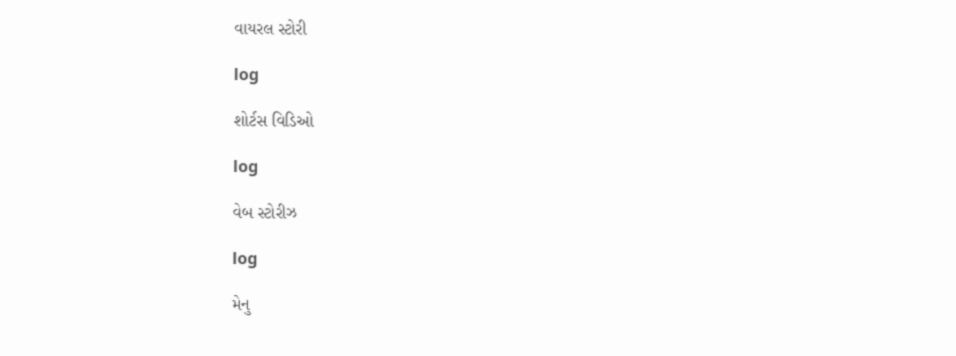વાયરલ સ્ટોરી

log

શોર્ટસ વિડિઓ

log

વેબ સ્ટોરીઝ

log

મેનુ